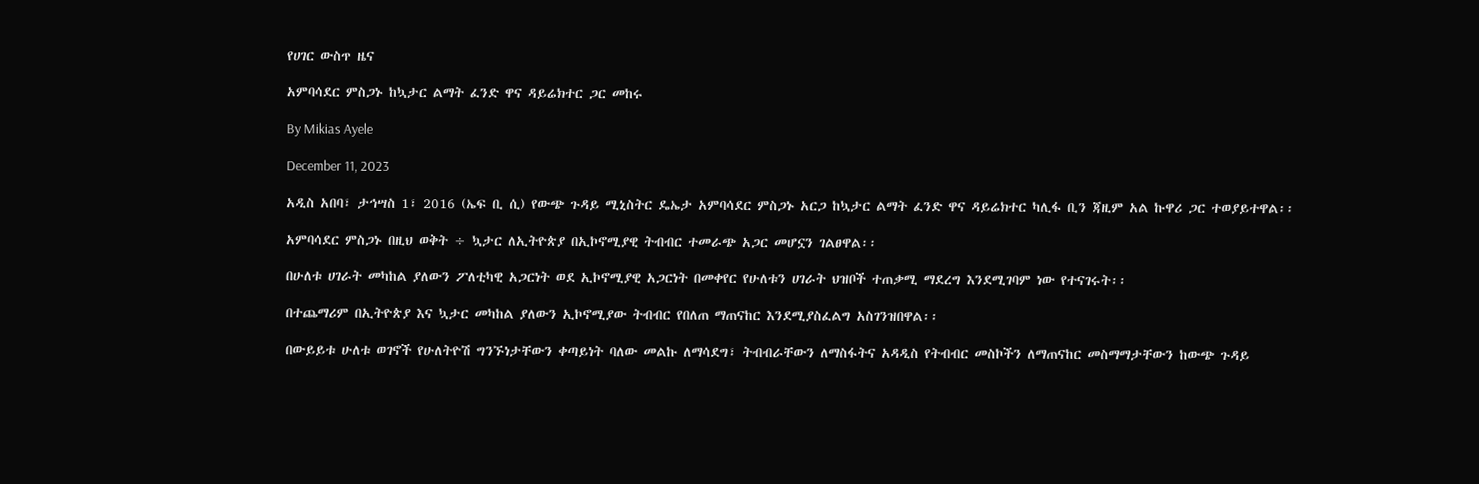የሀገር ውስጥ ዜና

አምባሳደር ምስጋኑ ከኳታር ልማት ፈንድ ዋና ዳይሬክተር ጋር መከሩ

By Mikias Ayele

December 11, 2023

አዲስ አበባ፣ ታኅሣስ 1፣ 2016 (ኤፍ ቢ ሲ) የውጭ ጉዳይ ሚኒስትር ዴኤታ አምባሳደር ምስጋኑ አርጋ ከኳታር ልማት ፈንድ ዋና ዳይሬክተር ካሊፋ ቢን ጃዚም አል ኩዋሪ ጋር ተወያይተዋል፡፡

አምባሳደር ምስጋኑ በዚህ ወቅት ÷ ኳታር ለኢትዮጵያ በኢኮኖሚያዊ ትብብር ተመራጭ አጋር መሆኗን ገልፀዋል፡፡

በሁለቱ ሀገራት መካከል ያለውን ፖለቲካዊ አጋርነት ወደ ኢኮኖሚያዊ አጋርነት በመቀየር የሁለቱን ሀገራት ህዝቦች ተጠቃሚ ማደረግ እንደሚገባም ነው የተናገሩት፡፡

በተጨማሪም በኢትዮጵያ እና ኳታር መካከል ያለውን ኢኮኖሚያው ትብብር የበለጠ ማጠናከር እንደሚያስፈልግ አስገንዝበዋል፡፡

በውይይቱ ሁለቱ ወገኖች የሁለትዮሽ ግንኙነታቸውን ቀጣይነት ባለው መልኩ ለማሳደግ፣ ትብብራቸውን ለማስፋትና አዳዲስ የትብብር መስኮችን ለማጠናከር መስማማታቸውን ከውጭ ጉዳይ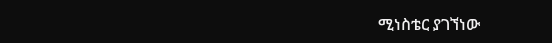ሚነስቴር ያገኘነው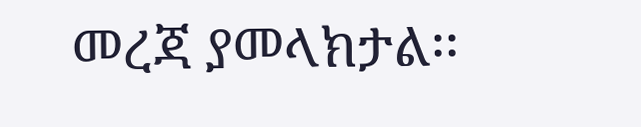መረጃ ያመላክታል፡፡